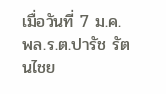เมื่อวันที่ 7 ม.ค. พล.ร.ต.ปารัช รัตนไชย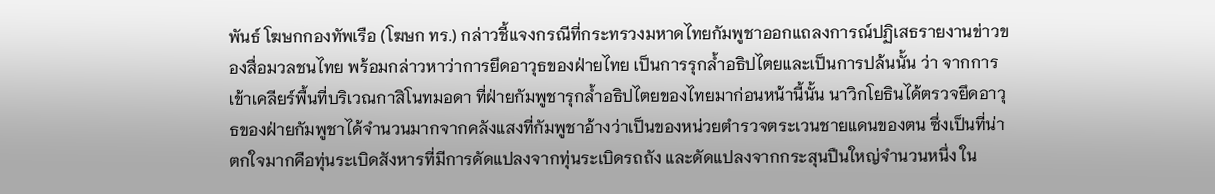พันธ์ โฆษกกองทัพเรือ (โฆษก ทร.) กล่าวชี้แจงกรณีที่กระทรวงมหาดไทยกัมพูชาออกแถลงการณ์ปฏิเสธรายงานข่าวของสื่อมวลชนไทย พร้อมกล่าวหาว่าการยึดอาวุธของฝ่ายไทย เป็นการรุกล้ำอธิปไตยและเป็นการปล้นนั้น ว่า จากการเข้าเคลียร์พื้นที่บริเวณกาสิโนทมอดา ที่ฝ่ายกัมพูชารุกล้ำอธิปไตยของไทยมาก่อนหน้านี้นั้น นาวิกโยธินได้ตรวจยึดอาวุธของฝ่ายกัมพูชาได้จำนวนมากจากคลังแสงที่กัมพูชาอ้างว่าเป็นของหน่วยตำรวจตระเวนชายแดนของตน ซึ่งเป็นที่น่าตกใจมากคือทุ่นระเบิดสังหารที่มีการดัดแปลงจากทุ่นระเบิดรถถัง และดัดแปลงจากกระสุนปืนใหญ่จำนวนหนึ่ง ใน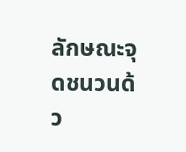ลักษณะจุดชนวนด้ว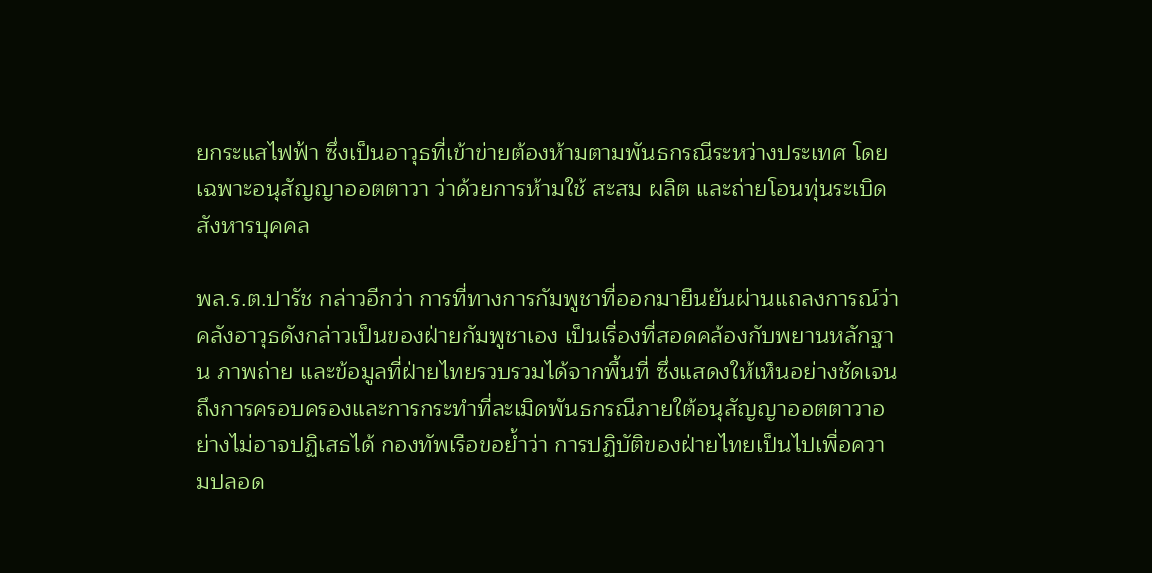ยกระแสไฟฟ้า ซึ่งเป็นอาวุธที่เข้าข่ายต้องห้ามตามพันธกรณีระหว่างประเทศ โดยเฉพาะอนุสัญญาออตตาวา ว่าด้วยการห้ามใช้ สะสม ผลิต และถ่ายโอนทุ่นระเบิดสังหารบุคคล

พล.ร.ต.ปารัช กล่าวอีกว่า การที่ทางการกัมพูชาที่ออกมายืนยันผ่านแถลงการณ์ว่า คลังอาวุธดังกล่าวเป็นของฝ่ายกัมพูชาเอง เป็นเรื่องที่สอดคล้องกับพยานหลักฐาน ภาพถ่าย และข้อมูลที่ฝ่ายไทยรวบรวมได้จากพื้นที่ ซึ่งแสดงให้เห็นอย่างชัดเจนถึงการครอบครองและการกระทำที่ละเมิดพันธกรณีภายใต้อนุสัญญาออตตาวาอย่างไม่อาจปฏิเสธได้ กองทัพเรือขอย้ำว่า การปฏิบัติของฝ่ายไทยเป็นไปเพื่อความปลอด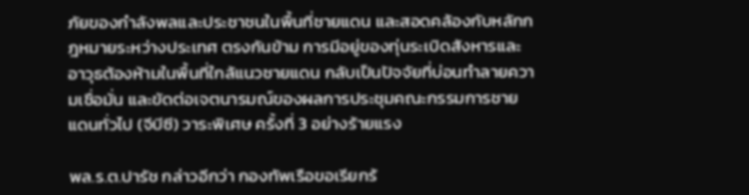ภัยของกำลังพลและประชาชนในพื้นที่ชายแดน และสอดคล้องกับหลักกฎหมายระหว่างประเทศ ตรงกันข้าม การมีอยู่ของทุ่นระเบิดสังหารและอาวุธต้องห้ามในพื้นที่ใกล้แนวชายแดน กลับเป็นปัจจัยที่บ่อนทำลายความเชื่อมั่น และขัดต่อเจตนารมณ์ของผลการประชุมคณะกรรมการชายแดนทั่วไป (จีบีซี) วาระพิเศษ ครั้งที่ 3 อย่างร้ายแรง

พล.ร.ต.ปารัช กล่าวอีกว่า กองทัพเรือขอเรียกร้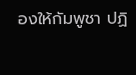องให้กัมพูชา ปฏิ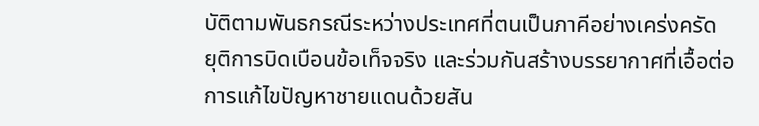บัติตามพันธกรณีระหว่างประเทศที่ตนเป็นภาคีอย่างเคร่งครัด ยุติการบิดเบือนข้อเท็จจริง และร่วมกันสร้างบรรยากาศที่เอื้อต่อการแก้ไขปัญหาชายแดนด้วยสัน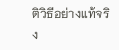ติวิธีอย่างแท้จริง